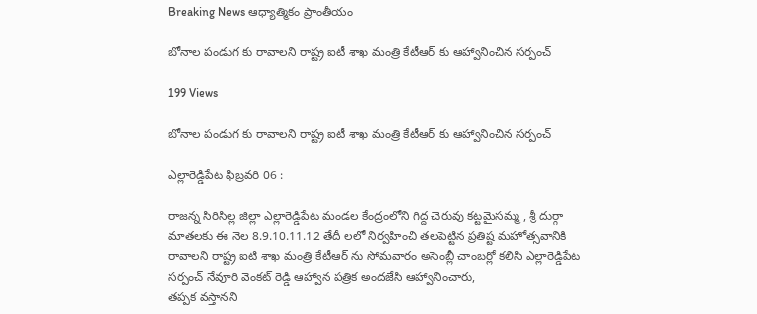Breaking News ఆధ్యాత్మికం ప్రాంతీయం

బోనాల పండుగ కు రావాలని రాష్ట్ర ఐటీ శాఖ మంత్రి కేటీఆర్ కు ఆహ్వానించిన సర్పంచ్

199 Views

బోనాల పండుగ కు రావాలని రాష్ట్ర ఐటీ శాఖ మంత్రి కేటీఆర్ కు ఆహ్వానించిన సర్పంచ్

ఎల్లారెడ్డిపేట ఫిబ్రవరి 06 :

రాజన్న సిరిసిల్ల జిల్లా ఎల్లారెడ్డిపేట మండల కేంద్రంలోని గిద్ద చెరువు కట్టమైసమ్మ , శ్రీ దుర్గా మాతలకు ఈ నెల 8.9.10.11.12 తేదీ లలో నిర్వహించి తలపెట్టిన ప్రతిష్ట మహోత్సవానికి రావాలని రాష్ట్ర ఐటి శాఖ మంత్రి కేటీఆర్ ను సోమవారం అసెంబ్లీ చాంబర్లో కలిసి ఎల్లారెడ్డిపేట సర్పంచ్ నేవూరి వెంకట్ రెడ్డి ఆహ్వాన పత్రిక అందజేసి ఆహ్వానించారు,
తప్పక వస్తానని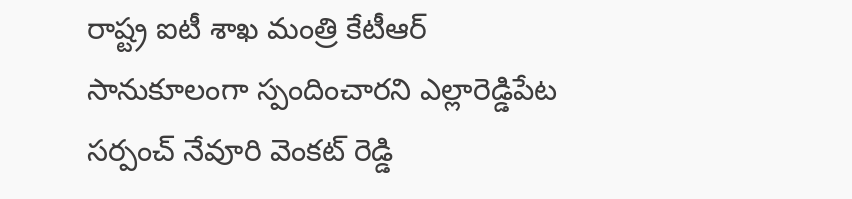రాష్ట్ర ఐటీ శాఖ మంత్రి కేటీఆర్ సానుకూలంగా స్పందించారని ఎల్లారెడ్డిపేట సర్పంచ్ నేవూరి వెంకట్ రెడ్డి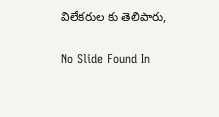విలేకరుల కు తెలిపారు,

No Slide Found In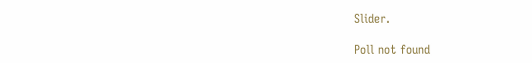Slider.

Poll not found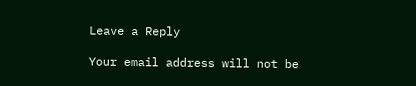Leave a Reply

Your email address will not be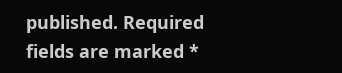published. Required fields are marked *